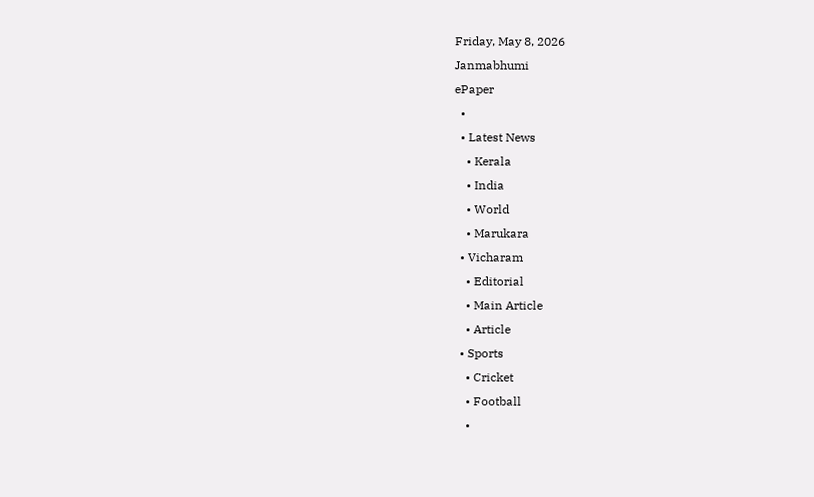Friday, May 8, 2026
Janmabhumi
ePaper
  •
  • Latest News
    • Kerala
    • India
    • World
    • Marukara
  • Vicharam
    • Editorial
    • Main Article
    • Article
  • Sports
    • Cricket
    • Football
    •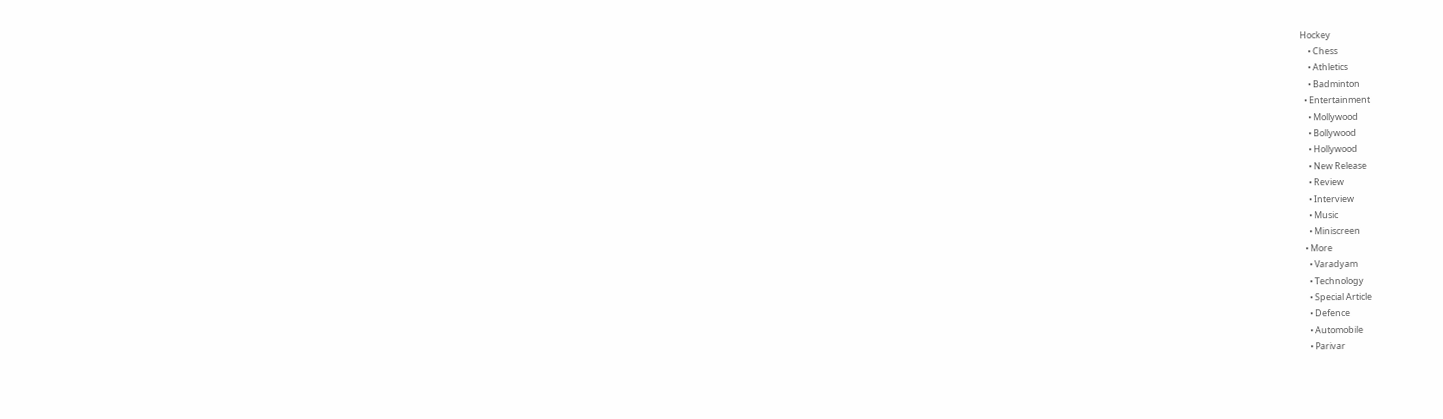Hockey
    • Chess
    • Athletics
    • Badminton
  • Entertainment
    • Mollywood
    • Bollywood
    • Hollywood
    • New Release
    • Review
    • Interview
    • Music
    • Miniscreen
  • More
    • Varadyam
    • Technology
    • Special Article
    • Defence
    • Automobile
    • Parivar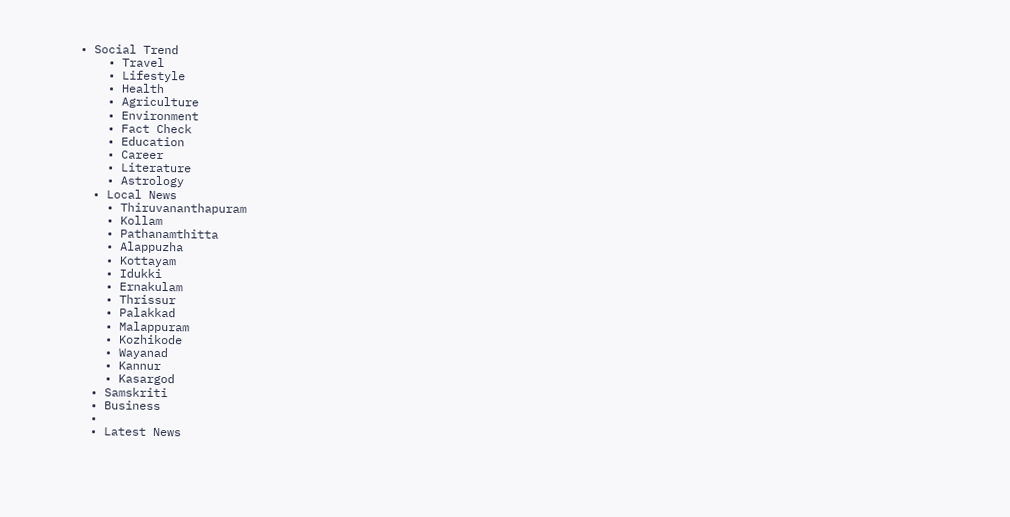• Social Trend
    • Travel
    • Lifestyle
    • Health
    • Agriculture
    • Environment
    • Fact Check
    • Education
    • Career
    • Literature
    • Astrology
  • Local News
    • Thiruvananthapuram
    • Kollam
    • Pathanamthitta
    • Alappuzha
    • Kottayam
    • Idukki
    • Ernakulam
    • Thrissur
    • Palakkad
    • Malappuram
    • Kozhikode
    • Wayanad
    • Kannur
    • Kasargod
  • Samskriti
  • Business
  •
  • Latest News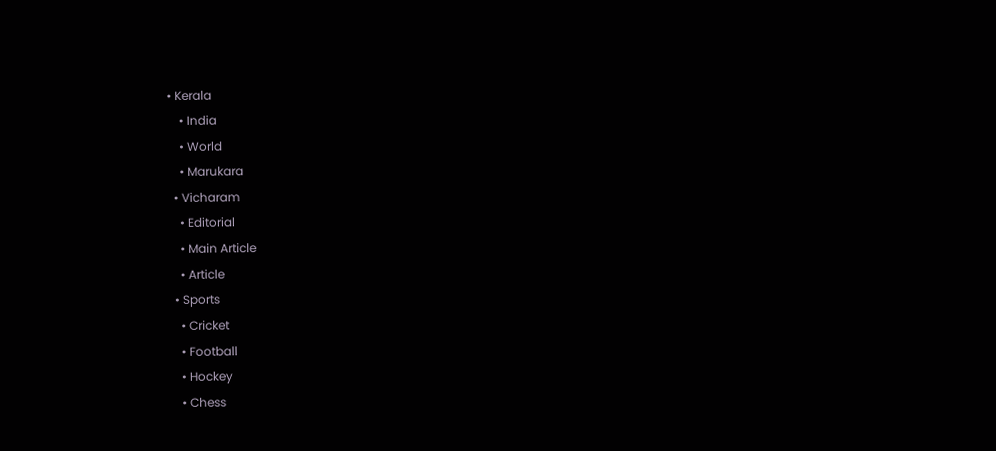• Kerala
    • India
    • World
    • Marukara
  • Vicharam
    • Editorial
    • Main Article
    • Article
  • Sports
    • Cricket
    • Football
    • Hockey
    • Chess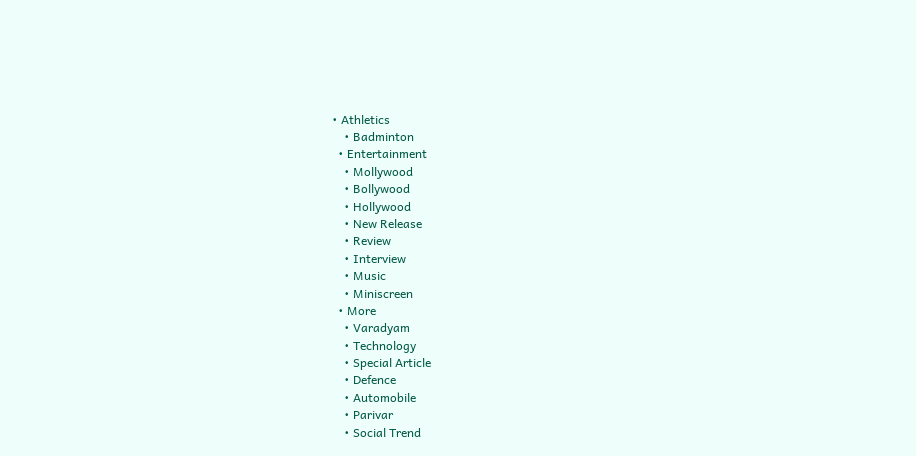• Athletics
    • Badminton
  • Entertainment
    • Mollywood
    • Bollywood
    • Hollywood
    • New Release
    • Review
    • Interview
    • Music
    • Miniscreen
  • More
    • Varadyam
    • Technology
    • Special Article
    • Defence
    • Automobile
    • Parivar
    • Social Trend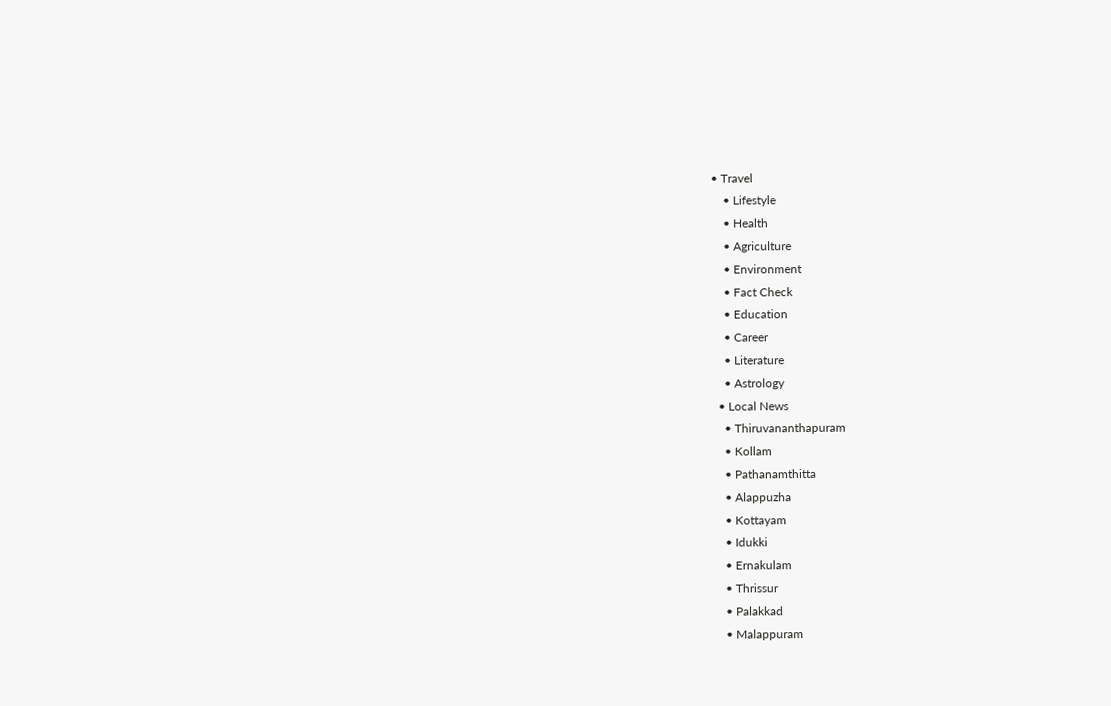• Travel
    • Lifestyle
    • Health
    • Agriculture
    • Environment
    • Fact Check
    • Education
    • Career
    • Literature
    • Astrology
  • Local News
    • Thiruvananthapuram
    • Kollam
    • Pathanamthitta
    • Alappuzha
    • Kottayam
    • Idukki
    • Ernakulam
    • Thrissur
    • Palakkad
    • Malappuram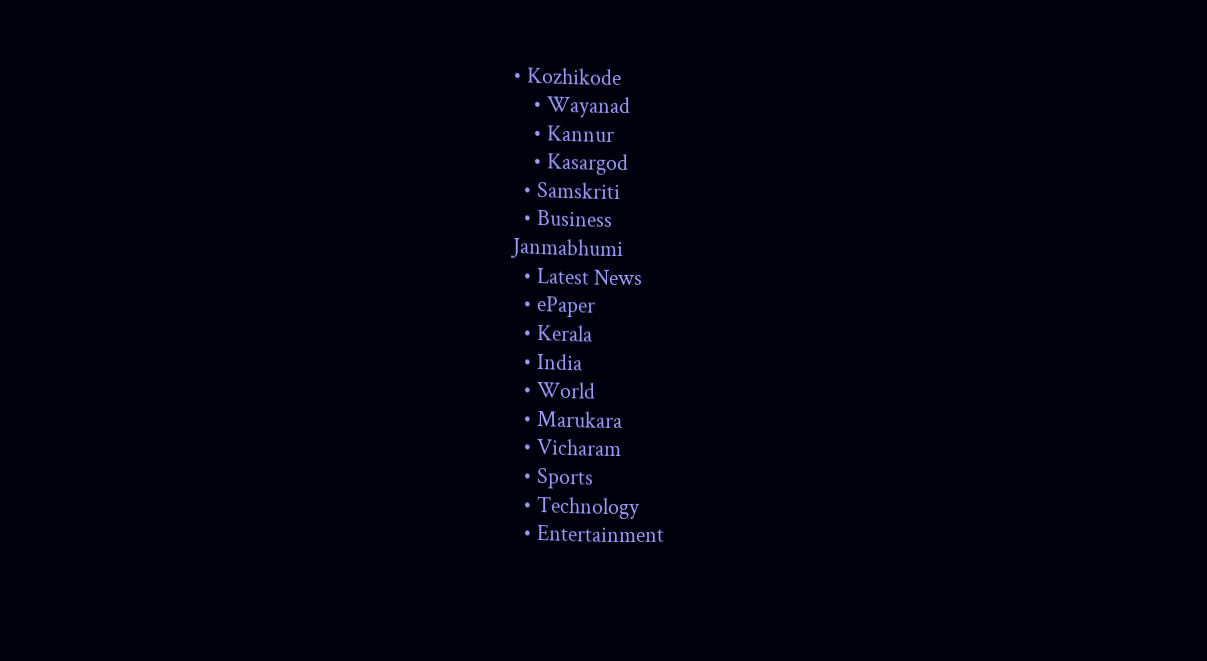• Kozhikode
    • Wayanad
    • Kannur
    • Kasargod
  • Samskriti
  • Business
Janmabhumi
  • Latest News
  • ePaper
  • Kerala
  • India
  • World
  • Marukara
  • Vicharam
  • Sports
  • Technology
  • Entertainment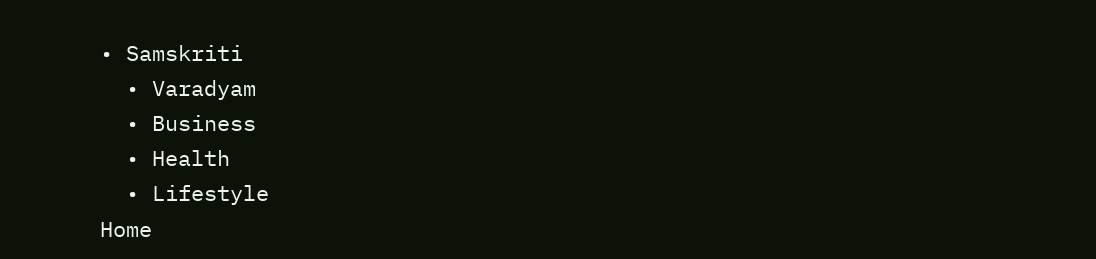• Samskriti
  • Varadyam
  • Business
  • Health
  • Lifestyle
Home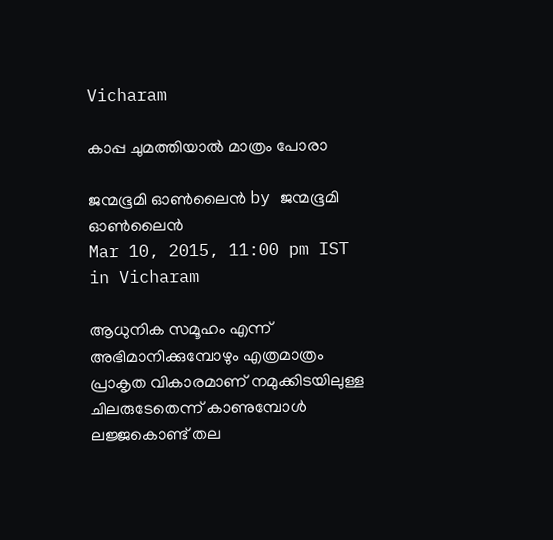Vicharam

കാപ്പ ചുമത്തിയാല്‍ മാത്രം പോരാ

ജന്മഭൂമി ഓണ്‍ലൈന്‍ by ജന്മഭൂമി ഓണ്‍ലൈന്‍
Mar 10, 2015, 11:00 pm IST
in Vicharam

ആധുനിക സമൂഹം എന്ന് അഭിമാനിക്കുമ്പോഴും എത്രമാത്രം പ്രാകൃത വികാരമാണ് നമുക്കിടയിലുള്ള ചിലരുടേതെന്ന് കാണുമ്പോള്‍ ലജ്ജകൊണ്ട് തല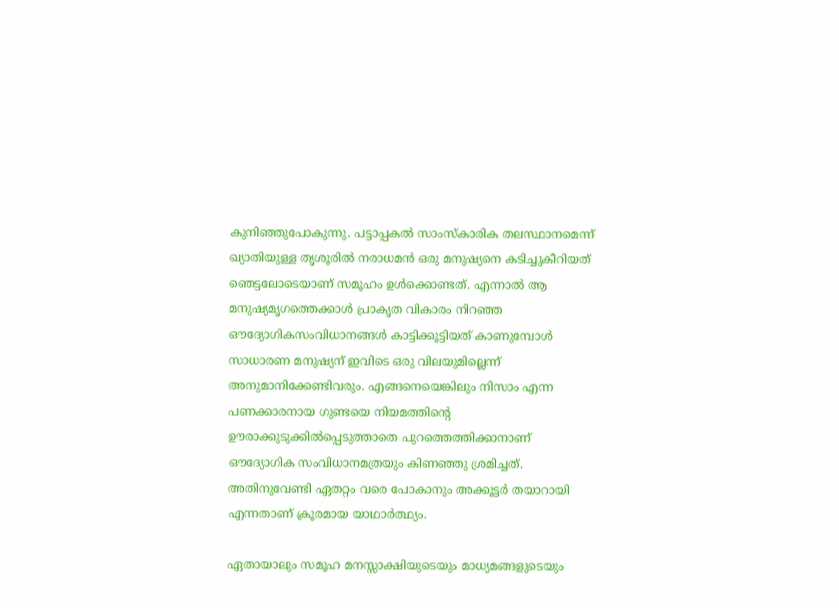കുനിഞ്ഞുപോകുന്നു. പട്ടാപ്പകല്‍ സാംസ്‌കാരിക തലസ്ഥാനമെന്ന് ഖ്യാതിയുള്ള തൃശൂരില്‍ നരാധമന്‍ ഒരു മനുഷ്യനെ കടിച്ചുകീറിയത് ഞെട്ടലോടെയാണ് സമൂഹം ഉള്‍ക്കൊണ്ടത്. എന്നാല്‍ ആ മനുഷ്യമൃഗത്തെക്കാള്‍ പ്രാകൃത വികാരം നിറഞ്ഞ ഔദ്യോഗികസംവിധാനങ്ങള്‍ കാട്ടിക്കൂട്ടിയത് കാണുമ്പോള്‍ സാധാരണ മനുഷ്യന് ഇവിടെ ഒരു വിലയുമില്ലെന്ന് അനുമാനിക്കേണ്ടിവരും. എങ്ങനെയെങ്കിലും നിസാം എന്ന പണക്കാരനായ ഗുണ്ടയെ നിയമത്തിന്റെ ഊരാക്കുടുക്കില്‍പ്പെടുത്താതെ പുറത്തെത്തിക്കാനാണ് ഔദ്യോഗിക സംവിധാനമത്രയും കിണഞ്ഞു ശ്രമിച്ചത്. അതിനുവേണ്ടി ഏതറ്റം വരെ പോകാനും അക്കൂട്ടര്‍ തയാറായി എന്നതാണ് ക്രൂരമായ യാഥാര്‍ത്ഥ്യം.

ഏതായാലും സമൂഹ മനസ്സാക്ഷിയുടെയും മാധ്യമങ്ങളുടെയും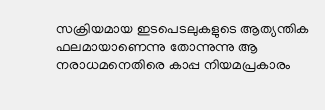സക്രിയമായ ഇടപെടലുകളുടെ ആത്യന്തിക ഫലമായാണെന്നു തോന്നുന്നു ആ നരാധമനെതിരെ കാപ്പ നിയമപ്രകാരം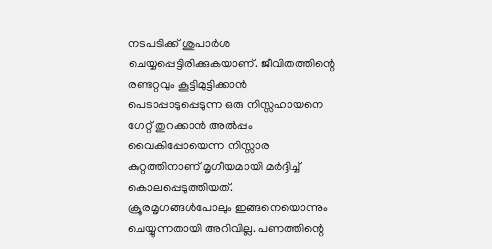നടപടിക്ക് ശുപാര്‍ശ ചെയ്യപ്പെട്ടിരിക്കുകയാണ്. ജീവിതത്തിന്റെ രണ്ടറ്റവും കൂട്ടിമുട്ടിക്കാന്‍ പെടാപ്പാടുപ്പെടുന്ന ഒരു നിസ്സഹായനെ ഗേറ്റ് തുറക്കാന്‍ അല്‍പ്പം വൈകിപ്പോയെന്ന നിസ്സാര കുറ്റത്തിനാണ് മൃഗീയമായി മര്‍ദ്ദിച്ച് കൊലപ്പെടുത്തിയത്. ക്രൂരമൃഗങ്ങള്‍പോലും ഇങ്ങനെയൊന്നും ചെയ്യുന്നതായി അറിവില്ല. പണത്തിന്റെ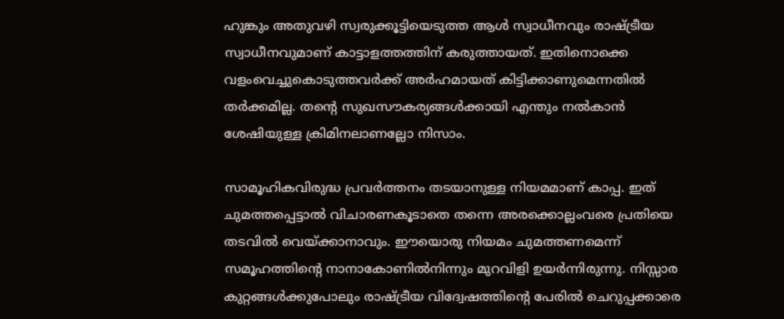ഹുങ്കും അതുവഴി സ്വരുക്കൂട്ടിയെടുത്ത ആള്‍ സ്വാധീനവും രാഷ്‌ട്രീയ സ്വാധീനവുമാണ് കാട്ടാളത്തത്തിന് കരുത്തായത്. ഇതിനൊക്കെ വളംവെച്ചുകൊടുത്തവര്‍ക്ക് അര്‍ഹമായത് കിട്ടിക്കാണുമെന്നതില്‍ തര്‍ക്കമില്ല. തന്റെ സുഖസൗകര്യങ്ങള്‍ക്കായി എന്തും നല്‍കാന്‍ ശേഷിയുള്ള ക്രിമിനലാണല്ലോ നിസാം.

സാമൂഹികവിരുദ്ധ പ്രവര്‍ത്തനം തടയാനുള്ള നിയമമാണ് കാപ്പ. ഇത് ചുമത്തപ്പെട്ടാല്‍ വിചാരണകൂടാതെ തന്നെ അരക്കൊല്ലംവരെ പ്രതിയെ തടവില്‍ വെയ്‌ക്കാനാവും. ഈയൊരു നിയമം ചുമത്തണമെന്ന് സമൂഹത്തിന്റെ നാനാകോണില്‍നിന്നും മുറവിളി ഉയര്‍ന്നിരുന്നു. നിസ്സാര കുറ്റങ്ങള്‍ക്കുപോലും രാഷ്‌ട്രീയ വിദ്വേഷത്തിന്റെ പേരില്‍ ചെറുപ്പക്കാരെ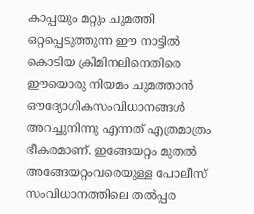കാപ്പയും മറ്റും ചുമത്തി ഒറ്റപ്പെടുത്തുന്ന ഈ നാട്ടില്‍ കൊടിയ ക്രിമിനലിനെതിരെ ഈയൊരു നിയമം ചുമത്താന്‍ ഔദ്യോഗികസംവിധാനങ്ങള്‍ അറച്ചുനിന്നു എന്നത് എത്രമാത്രം ഭീകരമാണ്. ഇങ്ങേയറ്റം മുതല്‍ അങ്ങേയറ്റംവരെയുള്ള പോലീസ് സംവിധാനത്തിലെ തല്‍പ്പര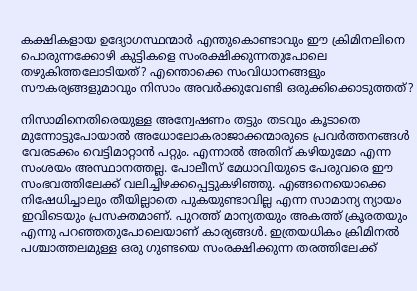കക്ഷികളായ ഉദ്യോഗസ്ഥന്മാര്‍ എന്തുകൊണ്ടാവും ഈ ക്രിമിനലിനെ പൊരുന്നക്കോഴി കുട്ടികളെ സംരക്ഷിക്കുന്നതുപോലെ തഴുകിത്തലോടിയത്? എന്തൊക്കെ സംവിധാനങ്ങളും സൗകര്യങ്ങളുമാവും നിസാം അവര്‍ക്കുവേണ്ടി ഒരുക്കിക്കൊടുത്തത്?

നിസാമിനെതിരെയുള്ള അന്വേഷണം തട്ടും തടവും കൂടാതെ മുന്നോട്ടുപോയാല്‍ അധോലോകരാജാക്കന്മാരുടെ പ്രവര്‍ത്തനങ്ങള്‍ വേരടക്കം വെട്ടിമാറ്റാന്‍ പറ്റും. എന്നാല്‍ അതിന് കഴിയുമോ എന്ന സംശയം അസ്ഥാനത്തല്ല. പോലീസ് മേധാവിയുടെ പേരുവരെ ഈ സംഭവത്തിലേക്ക് വലിച്ചിഴക്കപ്പെട്ടുകഴിഞ്ഞു. എങ്ങനെയൊക്കെ നിഷേധിച്ചാലും തീയില്ലാതെ പുകയുണ്ടാവില്ല എന്ന സാമാന്യ ന്യായം ഇവിടെയും പ്രസക്തമാണ്. പുറത്ത് മാന്യതയും അകത്ത് ക്രൂരതയും എന്നു പറഞ്ഞതുപോലെയാണ് കാര്യങ്ങള്‍. ഇത്രയധികം ക്രിമിനല്‍ പശ്ചാത്തലമുള്ള ഒരു ഗുണ്ടയെ സംരക്ഷിക്കുന്ന തരത്തിലേക്ക്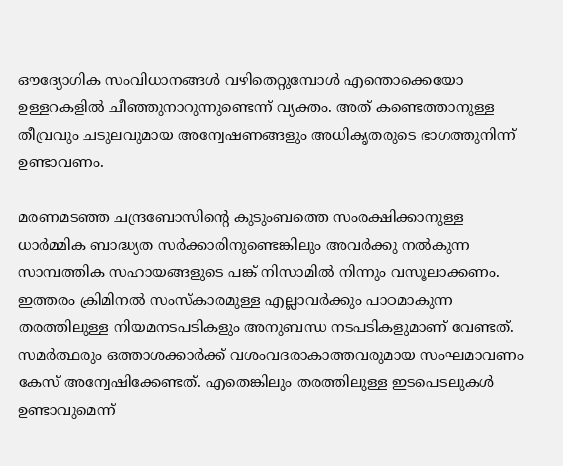ഔദ്യോഗിക സംവിധാനങ്ങള്‍ വഴിതെറ്റുമ്പോള്‍ എന്തൊക്കെയോ ഉള്ളറകളില്‍ ചീഞ്ഞുനാറുന്നുണ്ടെന്ന് വ്യക്തം. അത് കണ്ടെത്താനുള്ള തീവ്രവും ചടുലവുമായ അന്വേഷണങ്ങളും അധികൃതരുടെ ഭാഗത്തുനിന്ന് ഉണ്ടാവണം.

മരണമടഞ്ഞ ചന്ദ്രബോസിന്റെ കുടുംബത്തെ സംരക്ഷിക്കാനുള്ള ധാര്‍മ്മിക ബാദ്ധ്യത സര്‍ക്കാരിനുണ്ടെങ്കിലും അവര്‍ക്കു നല്‍കുന്ന സാമ്പത്തിക സഹായങ്ങളുടെ പങ്ക് നിസാമില്‍ നിന്നും വസൂലാക്കണം. ഇത്തരം ക്രിമിനല്‍ സംസ്‌കാരമുള്ള എല്ലാവര്‍ക്കും പാഠമാകുന്ന തരത്തിലുള്ള നിയമനടപടികളും അനുബന്ധ നടപടികളുമാണ് വേണ്ടത്. സമര്‍ത്ഥരും ഒത്താശക്കാര്‍ക്ക് വശംവദരാകാത്തവരുമായ സംഘമാവണം കേസ് അന്വേഷിക്കേണ്ടത്. എതെങ്കിലും തരത്തിലുള്ള ഇടപെടലുകള്‍ ഉണ്ടാവുമെന്ന്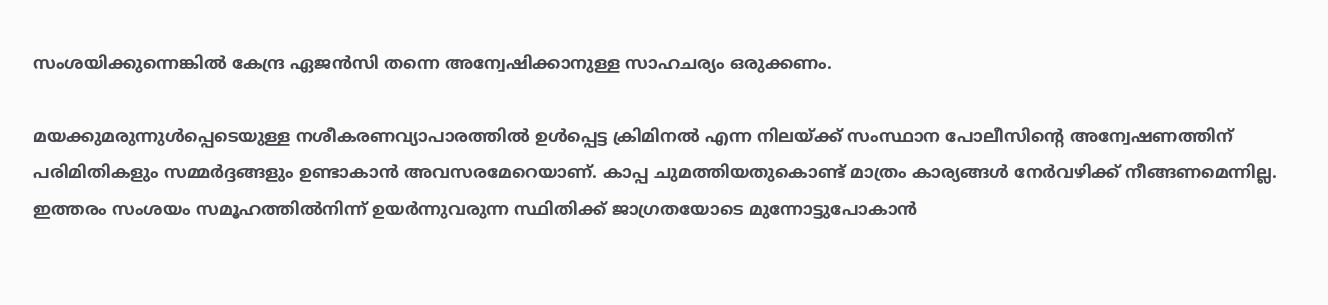സംശയിക്കുന്നെങ്കില്‍ കേന്ദ്ര ഏജന്‍സി തന്നെ അന്വേഷിക്കാനുള്ള സാഹചര്യം ഒരുക്കണം.

മയക്കുമരുന്നുള്‍പ്പെടെയുള്ള നശീകരണവ്യാപാരത്തില്‍ ഉള്‍പ്പെട്ട ക്രിമിനല്‍ എന്ന നിലയ്‌ക്ക് സംസ്ഥാന പോലീസിന്റെ അന്വേഷണത്തിന് പരിമിതികളും സമ്മര്‍ദ്ദങ്ങളും ഉണ്ടാകാന്‍ അവസരമേറെയാണ്. കാപ്പ ചുമത്തിയതുകൊണ്ട് മാത്രം കാര്യങ്ങള്‍ നേര്‍വഴിക്ക് നീങ്ങണമെന്നില്ല. ഇത്തരം സംശയം സമൂഹത്തില്‍നിന്ന് ഉയര്‍ന്നുവരുന്ന സ്ഥിതിക്ക് ജാഗ്രതയോടെ മുന്നോട്ടുപോകാന്‍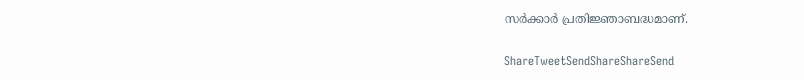സര്‍ക്കാര്‍ പ്രതിജ്ഞാബദ്ധമാണ്.

ShareTweetSendShareShareSend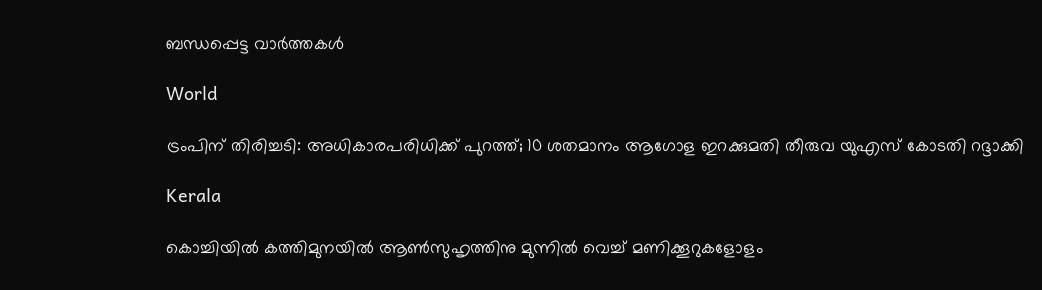ബന്ധപ്പെട്ട വാര്‍ത്തകള്‍

World

ട്രംപിന് തിരിച്ചടി: അധികാരപരിധിക്ക് പുറത്ത്; 10 ശതമാനം ആഗോള ഇറക്കുമതി തീരുവ യുഎസ് കോടതി റദ്ദാക്കി

Kerala

കൊച്ചിയിൽ കത്തിമുനയിൽ ആൺസുഹൃത്തിനു മുന്നിൽ വെച്ച് മണിക്കൂറുകളോളം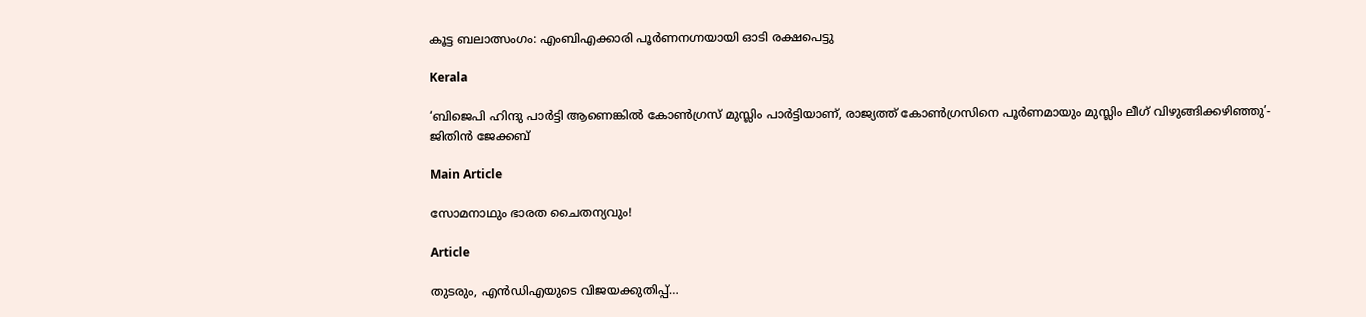കൂട്ട ബലാത്സംഗം: എംബിഎക്കാരി പൂർണനഗ്നയായി ഓടി രക്ഷപെട്ടു

Kerala

‘ബിജെപി ഹിന്ദു പാർട്ടി ആണെങ്കിൽ കോൺഗ്രസ്‌ മുസ്ലിം പാർട്ടിയാണ്, രാജ്യത്ത് കോൺഗ്രസിനെ പൂർണമായും മുസ്ലിം ലീഗ് വിഴുങ്ങിക്കഴിഞ്ഞു’- ജിതിൻ ജേക്കബ്

Main Article

സോമനാഥും ഭാരത ചൈതന്യവും!

Article

തുടരും, എന്‍ഡിഎയുടെ വിജയക്കുതിപ്പ്…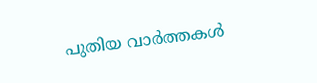പുതിയ വാര്‍ത്തകള്‍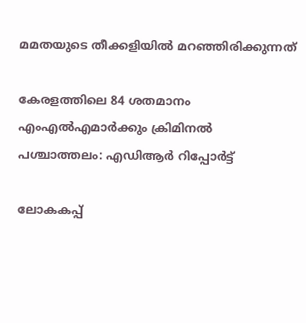മമതയുടെ തീക്കളിയില്‍ മറഞ്ഞിരിക്കുന്നത്

കേരളത്തിലെ 84 ശതമാനം എംഎൽഎമാർക്കും ക്രിമിനൽ പശ്ചാത്തലം: എഡിആർ റിപ്പോർട്ട്

ലോകകപ്പ്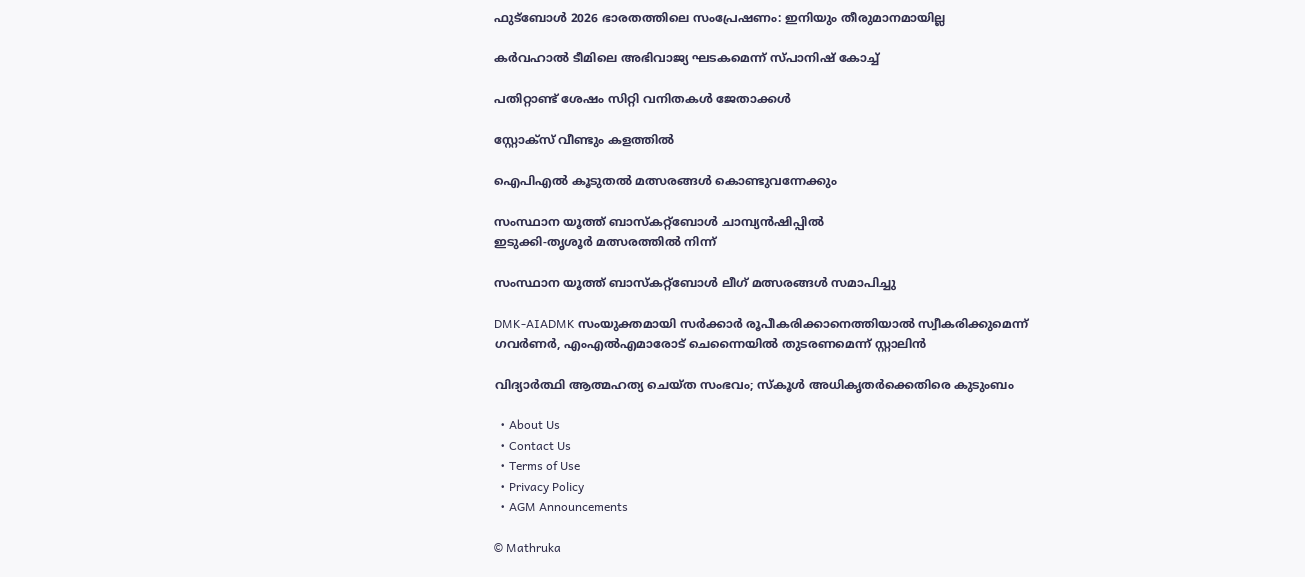ഫുട്‌ബോള്‍ 2026 ഭാരതത്തിലെ സംപ്രേഷണം: ഇനിയും തീരുമാനമായില്ല

കര്‍വഹാല്‍ ടീമിലെ അഭിവാജ്യ ഘടകമെന്ന് സ്പാനിഷ് കോച്ച്

പതിറ്റാണ്ട് ശേഷം സിറ്റി വനിതകള്‍ ജേതാക്കള്‍

സ്റ്റോക്‌സ് വീണ്ടും കളത്തില്‍

ഐപിഎല്‍ കൂടുതല്‍ മത്സരങ്ങള്‍ കൊണ്ടുവന്നേക്കും

സംസ്ഥാന യൂത്ത് ബാസ്‌കറ്റ്‌ബോള്‍ ചാമ്പ്യന്‍ഷിപ്പില്‍
ഇടുക്കി-തൃശൂര്‍ മത്സരത്തില്‍ നിന്ന്‌

സംസ്ഥാന യൂത്ത് ബാസ്‌കറ്റ്‌ബോള്‍ ലീഗ് മത്സരങ്ങള്‍ സമാപിച്ചു

DMK-AIADMK സംയുക്തമായി സർക്കാർ രൂപീകരിക്കാനെത്തിയാൽ സ്വീകരിക്കുമെന്ന് ഗവർണർ, എംഎൽഎമാരോട് ചെന്നൈയിൽ തുടരണമെന്ന് സ്റ്റാലിൻ

വിദ്യാര്‍ത്ഥി ആത്മഹത്യ ചെയ്ത സംഭവം; സ്‌കൂള്‍ അധികൃതര്‍ക്കെതിരെ കുടുംബം

  • About Us
  • Contact Us
  • Terms of Use
  • Privacy Policy
  • AGM Announcements

© Mathruka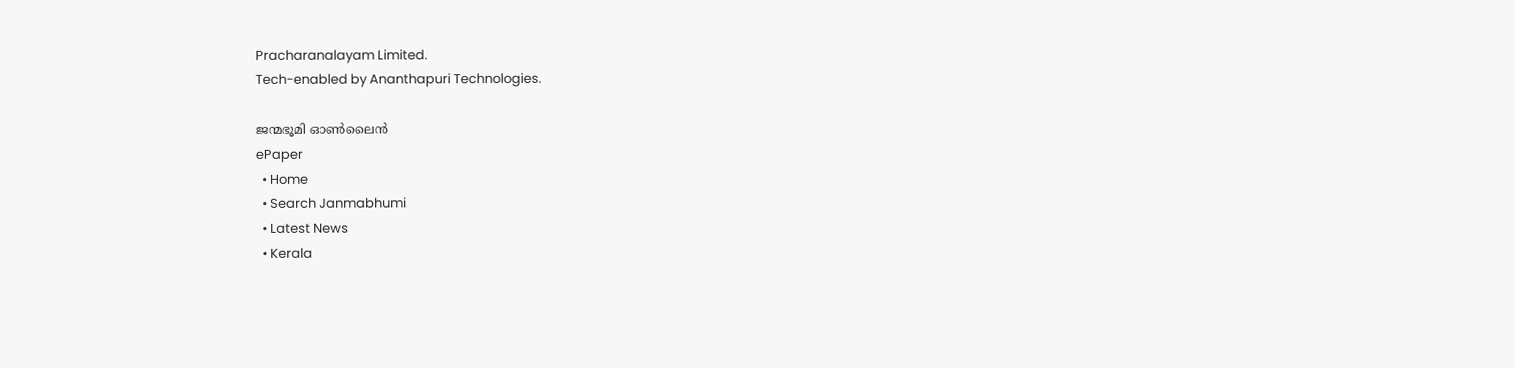Pracharanalayam Limited.
Tech-enabled by Ananthapuri Technologies.

ജന്മഭൂമി ഓണ്‍ലൈന്‍
ePaper
  • Home
  • Search Janmabhumi
  • Latest News
  • Kerala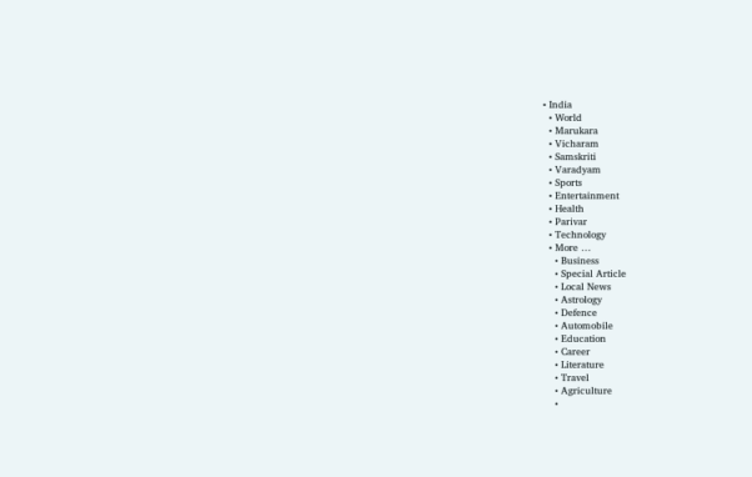• India
  • World
  • Marukara
  • Vicharam
  • Samskriti
  • Varadyam
  • Sports
  • Entertainment
  • Health
  • Parivar
  • Technology
  • More …
    • Business
    • Special Article
    • Local News
    • Astrology
    • Defence
    • Automobile
    • Education
    • Career
    • Literature
    • Travel
    • Agriculture
    •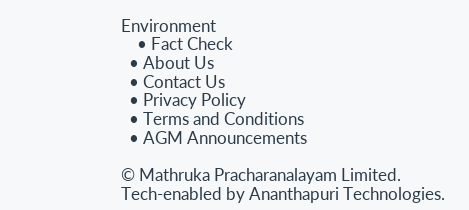Environment
    • Fact Check
  • About Us
  • Contact Us
  • Privacy Policy
  • Terms and Conditions
  • AGM Announcements

© Mathruka Pracharanalayam Limited.
Tech-enabled by Ananthapuri Technologies.